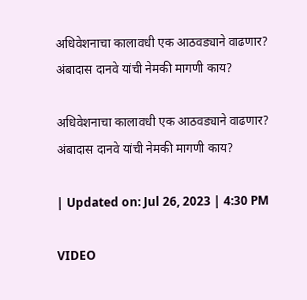अधिवेशनाचा कालावधी एक आठवड्याने वाढणार? अंबादास दानवे यांची नेमकी मागणी काय?

अधिवेशनाचा कालावधी एक आठवड्याने वाढणार? अंबादास दानवे यांची नेमकी मागणी काय?

| Updated on: Jul 26, 2023 | 4:30 PM

VIDEO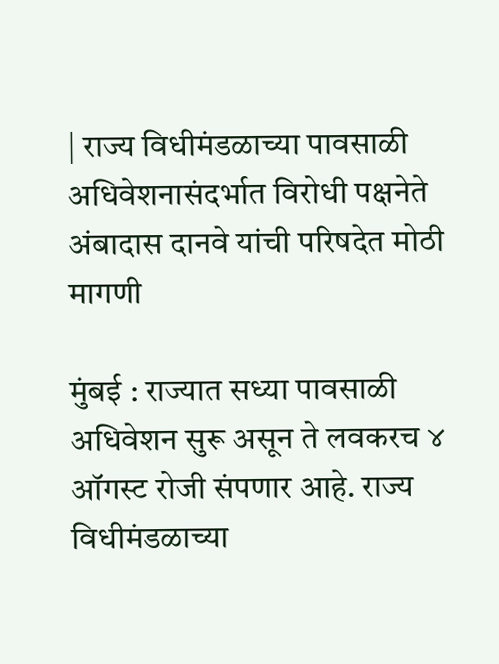| राज्य विधीमंडळाच्या पावसाळी अधिवेशनासंदर्भात विरोधी पक्षनेते अंबादास दानवे यांची परिषदेत मोठी मागणी

मुंबई : राज्यात सध्या पावसाळी अधिवेशन सुरू असून ते लवकरच ४ ऑगस्ट रोजी संपणार आहे. राज्य विधीमंडळाच्या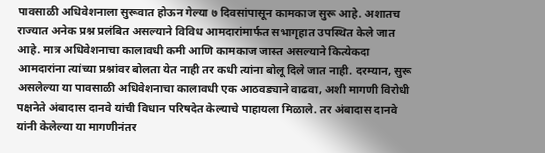पावसाळी अधिवेशनाला सुरूवात होऊन गेल्या ७ दिवसांपासून कामकाज सुरू आहे. अशातच राज्यात अनेक प्रश्न प्रलंबित असल्याने विविध आमदारांमार्फत सभागृहात उपस्थित केले जात आहे. मात्र अधिवेशनाचा कालावधी कमी आणि कामकाज जास्त असल्याने कित्येकदा आमदारांना त्यांच्या प्रश्नांवर बोलता येत नाही तर कधी त्यांना बोलू दिले जात नाही. दरम्यान, सुरू असलेल्या या पावसाळी अधिवेशनाचा कालावधी एक आठवड्याने वाढवा, अशी मागणी विरोधी पक्षनेते अंबादास दानवे यांची विधान परिषदेत केल्याचे पाहायला मिळाले. तर अंबादास दानवे यांनी केलेल्या या मागणीनंतर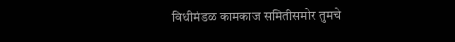विधीमंडळ कामकाज समितीसमोर तुमचे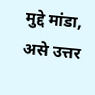मुद्दे मांडा, असे उत्तर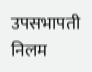उपसभापती निलम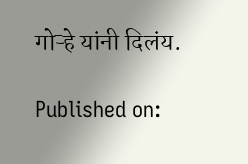गोऱ्हे यांनी दिलंय.

Published on: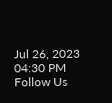Jul 26, 2023 04:30 PM
Follow Us